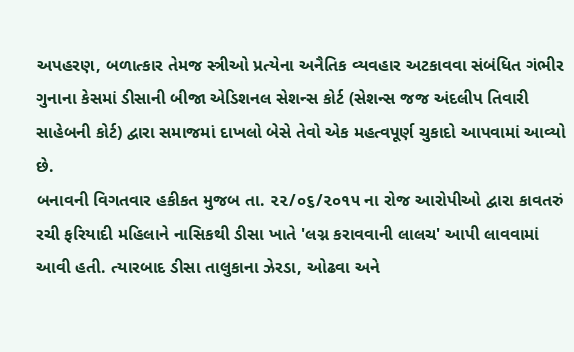અપહરણ, બળાત્કાર તેમજ સ્ત્રીઓ પ્રત્યેના અનૈતિક વ્યવહાર અટકાવવા સંબંધિત ગંભીર ગુનાના કેસમાં ડીસાની બીજા એડિશનલ સેશન્સ કોર્ટ (સેશન્સ જજ અંદલીપ તિવારી સાહેબની કોર્ટ) દ્વારા સમાજમાં દાખલો બેસે તેવો એક મહત્વપૂર્ણ ચુકાદો આપવામાં આવ્યો છે.
બનાવની વિગતવાર હકીકત મુજબ તા. ૨૨/૦૬/૨૦૧૫ ના રોજ આરોપીઓ દ્વારા કાવતરું રચી ફરિયાદી મહિલાને નાસિકથી ડીસા ખાતે 'લગ્ન કરાવવાની લાલચ' આપી લાવવામાં આવી હતી. ત્યારબાદ ડીસા તાલુકાના ઝેરડા, ઓઢવા અને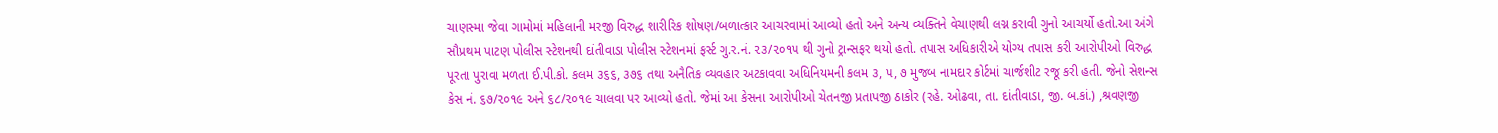ચાણસ્મા જેવા ગામોમાં મહિલાની મરજી વિરુદ્ધ શારીરિક શોષણ/બળાત્કાર આચરવામાં આવ્યો હતો અને અન્ય વ્યક્તિને વેચાણથી લગ્ન કરાવી ગુનો આચર્યો હતો.આ અંગે સૌપ્રથમ પાટણ પોલીસ સ્ટેશનથી દાંતીવાડા પોલીસ સ્ટેશનમાં ફર્સ્ટ ગુ.ર.નં. ૨૩/૨૦૧૫ થી ગુનો ટ્રાન્સફર થયો હતો. તપાસ અધિકારીએ યોગ્ય તપાસ કરી આરોપીઓ વિરુદ્ધ પૂરતા પુરાવા મળતા ઈ.પી.કો. કલમ ૩૬૬, ૩૭૬ તથા અનૈતિક વ્યવહાર અટકાવવા અધિનિયમની કલમ ૩, ૫, ૭ મુજબ નામદાર કોર્ટમાં ચાર્જશીટ રજૂ કરી હતી. જેનો સેશન્સ કેસ નં. ૬૭/૨૦૧૯ અને ૬૮/૨૦૧૯ ચાલવા પર આવ્યો હતો. જેમાં આ કેસના આરોપીઓ ચેતનજી પ્રતાપજી ઠાકોર (રહે. ઓઢવા, તા. દાંતીવાડા, જી. બ.કાં.) ,શ્રવણજી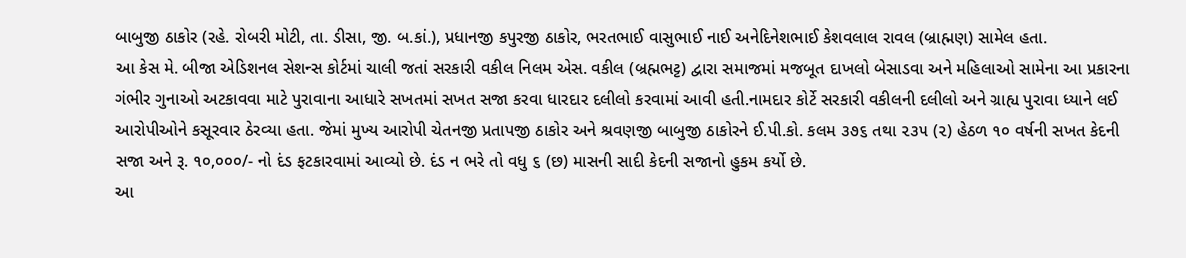બાબુજી ઠાકોર (રહે. રોબરી મોટી, તા. ડીસા, જી. બ.કાં.), પ્રધાનજી કપુરજી ઠાકોર, ભરતભાઈ વાસુભાઈ નાઈ અનેદિનેશભાઈ કેશવલાલ રાવલ (બ્રાહ્મણ) સામેલ હતા.
આ કેસ મે. બીજા એડિશનલ સેશન્સ કોર્ટમાં ચાલી જતાં સરકારી વકીલ નિલમ એસ. વકીલ (બ્રહ્મભટ્ટ) દ્વારા સમાજમાં મજબૂત દાખલો બેસાડવા અને મહિલાઓ સામેના આ પ્રકારના ગંભીર ગુનાઓ અટકાવવા માટે પુરાવાના આધારે સખતમાં સખત સજા કરવા ધારદાર દલીલો કરવામાં આવી હતી.નામદાર કોર્ટે સરકારી વકીલની દલીલો અને ગ્રાહ્ય પુરાવા ધ્યાને લઈ આરોપીઓને કસૂરવાર ઠેરવ્યા હતા. જેમાં મુખ્ય આરોપી ચેતનજી પ્રતાપજી ઠાકોર અને શ્રવણજી બાબુજી ઠાકોરને ઈ.પી.કો. કલમ ૩૭૬ તથા ૨૩૫ (૨) હેઠળ ૧૦ વર્ષની સખત કેદની સજા અને રૂ. ૧૦,૦૦૦/- નો દંડ ફટકારવામાં આવ્યો છે. દંડ ન ભરે તો વધુ ૬ (છ) માસની સાદી કેદની સજાનો હુકમ કર્યો છે.
આ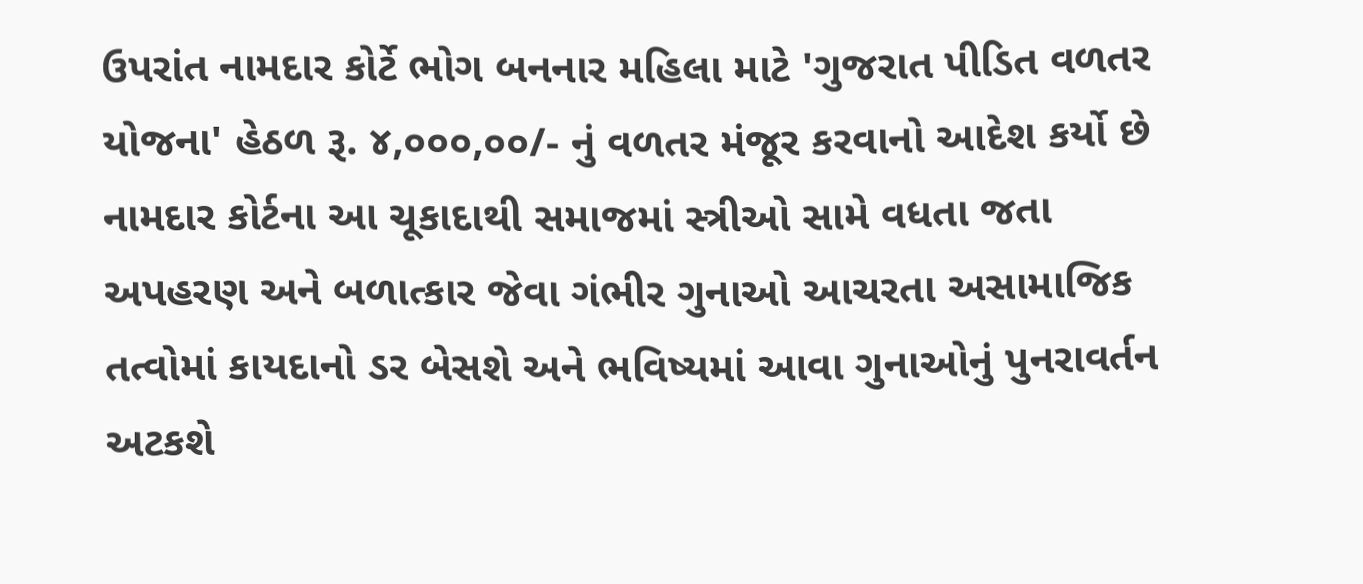ઉપરાંત નામદાર કોર્ટે ભોગ બનનાર મહિલા માટે 'ગુજરાત પીડિત વળતર યોજના' હેઠળ રૂ. ૪,૦૦૦,૦૦/- નું વળતર મંજૂર કરવાનો આદેશ કર્યો છે નામદાર કોર્ટના આ ચૂકાદાથી સમાજમાં સ્ત્રીઓ સામે વધતા જતા અપહરણ અને બળાત્કાર જેવા ગંભીર ગુનાઓ આચરતા અસામાજિક તત્વોમાં કાયદાનો ડર બેસશે અને ભવિષ્યમાં આવા ગુનાઓનું પુનરાવર્તન અટકશે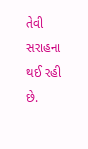તેવી સરાહના થઈ રહી છે.